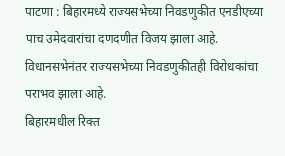पाटणा : बिहारमध्ये राज्यसभेच्या निवडणुकीत एनडीएच्या पाच उमेदवारांचा दणदणीत विजय झाला आहे. विधानसभेनंतर राज्यसभेच्या निवडणुकीतही विरोधकांचा पराभव झाला आहे.
बिहारमधील रिक्त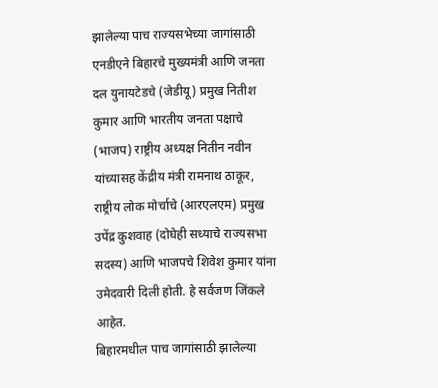झालेल्या पाच राज्यसभेच्या जागांसाठी एनडीएने बिहारचे मुख्यमंत्री आणि जनता दल युनायटेडचे (जेडीयू) प्रमुख नितीश कुमार आणि भारतीय जनता पक्षाचे (भाजप) राष्ट्रीय अध्यक्ष नितीन नवीन यांच्यासह केंद्रीय मंत्री रामनाथ ठाकूर, राष्ट्रीय लोक मोर्चाचे (आरएलएम) प्रमुख उपेंद्र कुशवाह (दोघेही सध्याचे राज्यसभा सदस्य) आणि भाजपचे शिवेश कुमार यांना उमेदवारी दिली होती. हे सर्वजण जिंकले आहेत.
बिहारमधील पाच जागांसाठी झालेल्या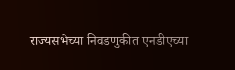राज्यसभेच्या निवडणुकीत एनडीएच्या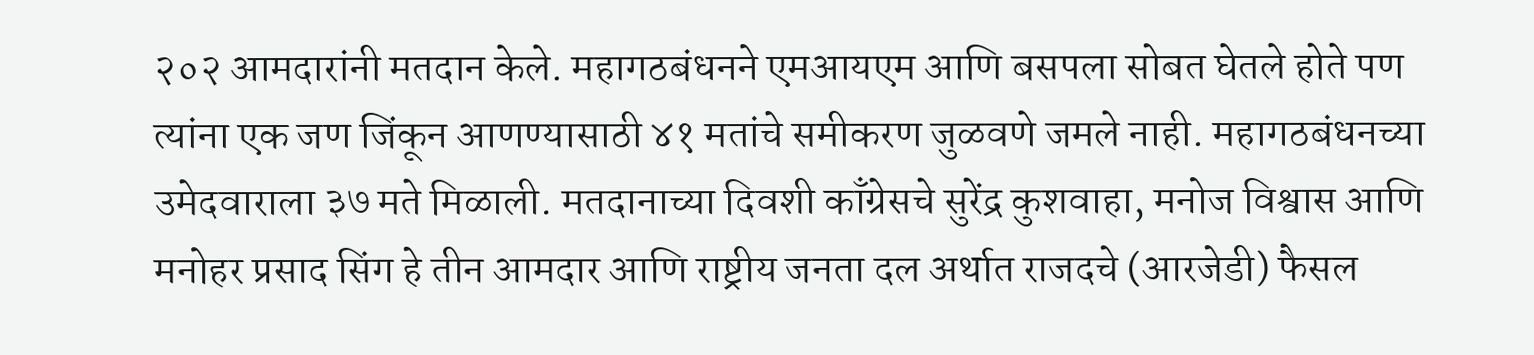२०२ आमदारांनी मतदान केले. महागठबंधनने एमआयएम आणि बसपला सोबत घेतले होते पण त्यांना एक जण जिंकून आणण्यासाठी ४१ मतांचे समीकरण जुळवणे जमले नाही. महागठबंधनच्या उमेदवाराला ३७ मते मिळाली. मतदानाच्या दिवशी काँग्रेसचे सुरेंद्र कुशवाहा, मनोज विश्वास आणि मनोहर प्रसाद सिंग हे तीन आमदार आणि राष्ट्रीय जनता दल अर्थात राजदचे (आरजेडी) फैसल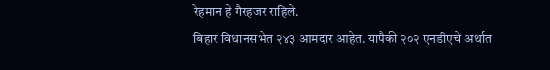रेहमान हे गैरहजर राहिले.
बिहार विधानसभेत २४३ आमदार आहेत. यापैकी २०२ एनडीएचे अर्थात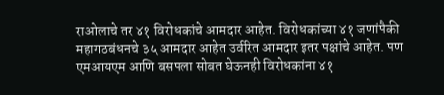राओलाचे तर ४१ विरोधकांचे आमदार आहेत. विरोधकांच्या ४१ जणांपैकी महागठबंधनचे ३५ आमदार आहेत उर्वरित आमदार इतर पक्षांचे आहेत. पण एमआयएम आणि बसपला सोबत घेऊनही विरोधकांना ४१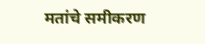मतांचे समीकरण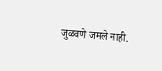जुळवणे जमले नाही.